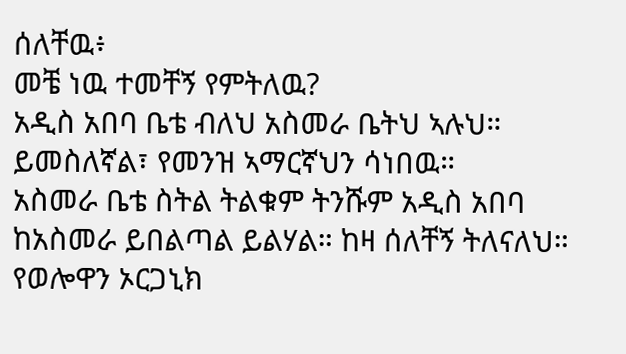ሰለቸዉ፥
መቼ ነዉ ተመቸኝ የምትለዉ?
አዲስ አበባ ቤቴ ብለህ አስመራ ቤትህ ኣሉህ። ይመስለኛል፣ የመንዝ ኣማርኛህን ሳነበዉ።
አስመራ ቤቴ ስትል ትልቁም ትንሹም አዲስ አበባ ከአስመራ ይበልጣል ይልሃል። ከዛ ሰለቸኝ ትለናለህ።
የወሎዋን ኦርጋኒክ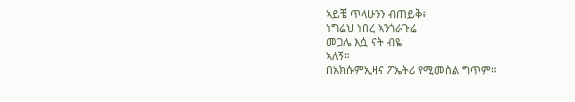ኣይቼ ጥላሁንን ብጠይቅ፥
ነግሬህ ነበረ ኣንጎራጉሬ
መጋሌ እሷ ናት ብዬ
ኣለኝ።
በአክሱምኢዛና ፖኤትሪ የሚመስል ግጥም።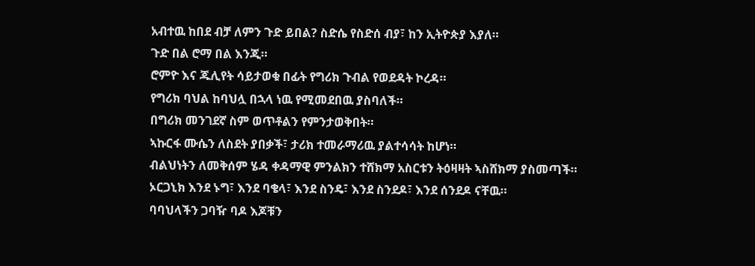አብተዉ ከበደ ብቻ ለምን ጉድ ይበል? ስድሴ የስድሰ ብያ፣ ከን ኢትዮጵያ እያለ።
ጉድ በል ሮማ በል እንጂ።
ሮምዮ እና ጁሊየት ሳይታወቁ በፊት የግሪክ ጉብል የወደዳት ኮረዳ።
የግሪክ ባህል ከባህሏ በኋላ ነዉ የሚመደበዉ ያስባለች።
በግሪክ መንገደኛ ስም ወጥቶልን የምንታወቅበት።
ኣኩርፋ ሙሴን ለስደት ያበቃች፣ ታሪክ ተመራማሪዉ ያልተሳሳት ከሆነ።
ብልህነትን ለመቅሰም ሄዳ ቀዳማዊ ምንልክን ተሸክማ አስርቱን ትዕዛዛት ኣስሸክማ ያስመጣች።
ኦርጋኒክ እንደ ኑግ፣ እንደ ባቄላ፣ እንደ ስንዴ፣ እንደ ስንደዶ፣ እንደ ሰንደዶ ናቸዉ።
ባባህላችን ጋባዥ ባዶ እጆቹን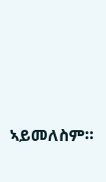ኣይመለስም።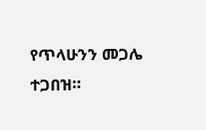የጥላሁንን መጋሌ ተጋበዝ።